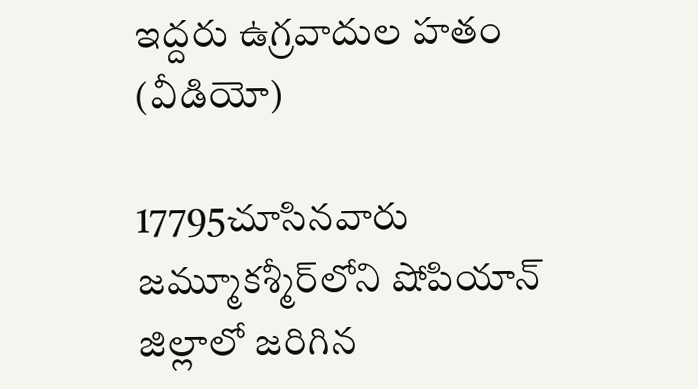ఇద్దరు ఉగ్రవాదుల హతం (వీడియో)

17795చూసినవారు
జమ్మూకశ్మీర్‌లోని షోపియాన్ జిల్లాలో జరిగిన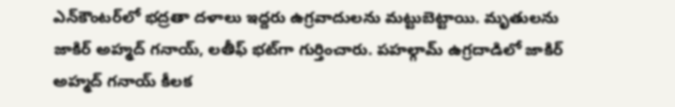ఎన్‌కౌంటర్‌లో భద్రతా దళాలు ఇద్దరు ఉగ్రవాదులను మట్టుబెట్టాయి. మృతులను జాకిర్ అహ్మద్ గనాయ్, లతీఫ్ భట్‌గా గుర్తించారు. పహల్గామ్ ఉగ్రదాడిలో జాకిర్ అహ్మద్ గనాయ్ కీలక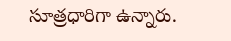సూత్రధారిగా ఉన్నారు.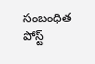సంబంధిత పోస్ట్